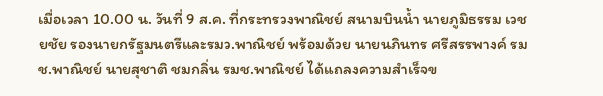เมื่อเวลา 10.00 น. วันที่ 9 ส.ค. ที่กระทรวงพาณิชย์ สนามบินน้ำ นายภูมิธรรม เวชยชัย รองนายกรัฐมนตรีและรมว.พาณิชย์ พร้อมด้วย นายนภินทร ศรีสรรพางค์ รมช.พาณิชย์ นายสุชาติ ชมกลิ่น รมช.พาณิชย์ ได้แถลงความสำเร็จข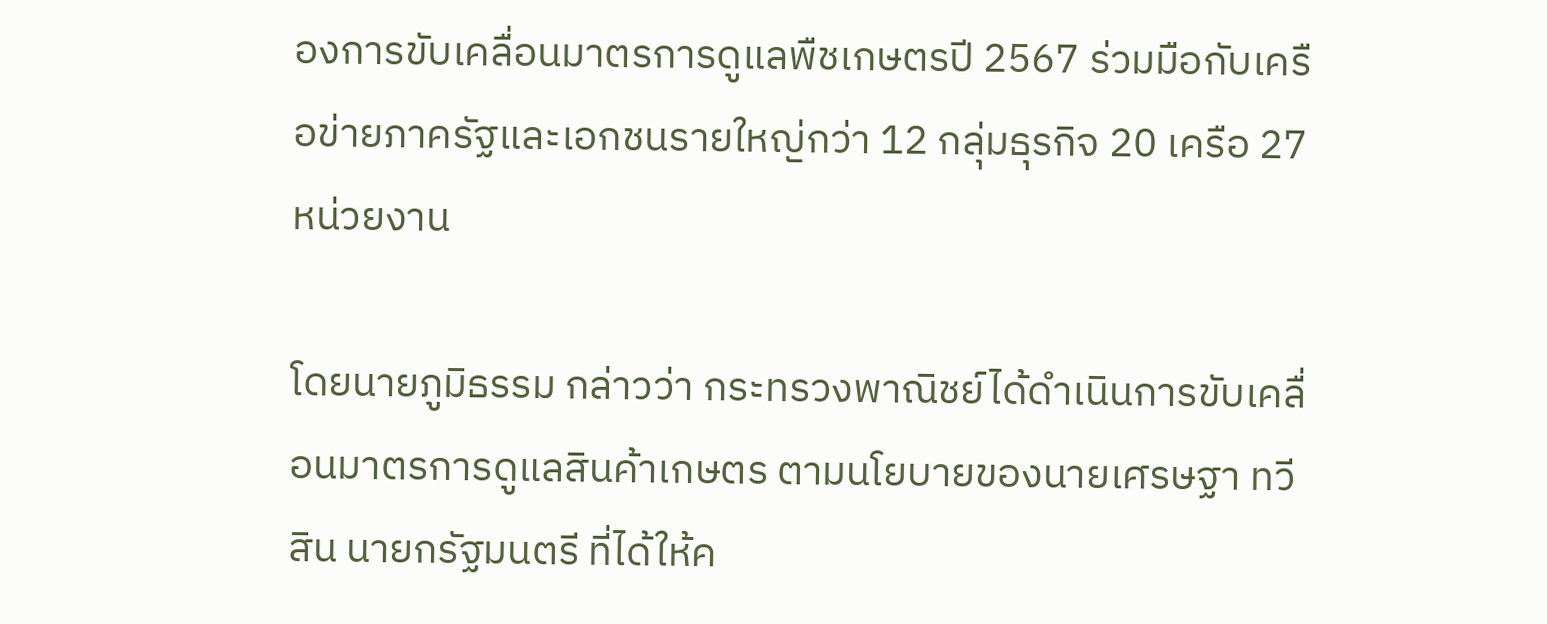องการขับเคลื่อนมาตรการดูแลพืชเกษตรปี 2567 ร่วมมือกับเครือข่ายภาครัฐและเอกชนรายใหญ่กว่า 12 กลุ่มธุรกิจ 20 เครือ 27 หน่วยงาน

โดยนายภูมิธรรม กล่าวว่า กระทรวงพาณิชย์ได้ดำเนินการขับเคลื่อนมาตรการดูแลสินค้าเกษตร ตามนโยบายของนายเศรษฐา ทวีสิน นายกรัฐมนตรี ที่ได้ให้ค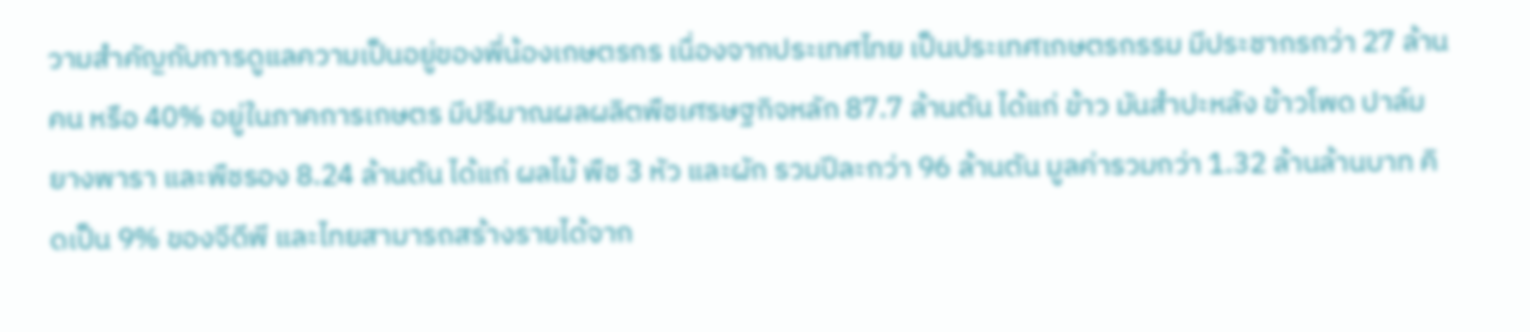วามสำคัญกับการดูแลความเป็นอยู่ของพี่น้องเกษตรกร เนื่องจากประเทศไทย เป็นประเทศเกษตรกรรม มีประชากรกว่า 27 ล้านคน หรือ 40% อยู่ในภาคการเกษตร มีปริมาณผลผลิตพืชเศรษฐกิจหลัก 87.7 ล้านตัน ได้แก่ ข้าว มันสำปะหลัง ข้าวโพด ปาล์ม ยางพารา และพืชรอง 8.24 ล้านตัน ได้แก่ ผลไม้ พืช 3 หัว และผัก รวมปีละกว่า 96 ล้านตัน มูลค่ารวมกว่า 1.32 ล้านล้านบาท คิดเป็น 9% ของจีดีพี และไทยสามารถสร้างรายได้จาก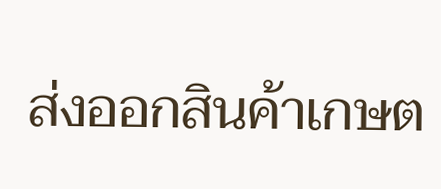ส่งออกสินค้าเกษต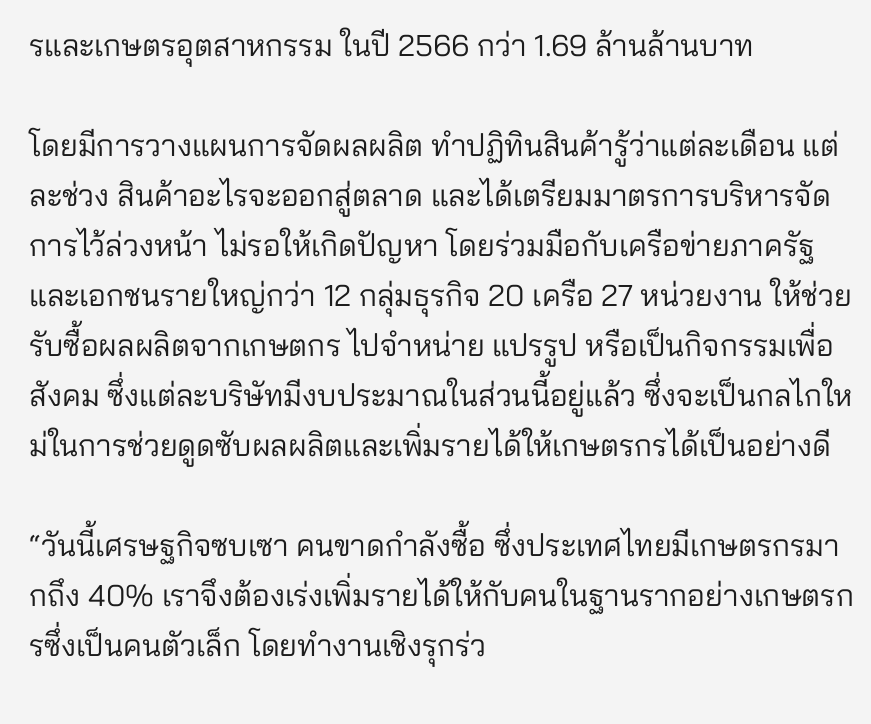รและเกษตรอุตสาหกรรม ในปี 2566 กว่า 1.69 ล้านล้านบาท

โดยมีการวางแผนการจัดผลผลิต ทำปฏิทินสินค้ารู้ว่าแต่ละเดือน แต่ละช่วง สินค้าอะไรจะออกสู่ตลาด และได้เตรียมมาตรการบริหารจัดการไว้ล่วงหน้า ไม่รอให้เกิดปัญหา โดยร่วมมือกับเครือข่ายภาครัฐและเอกชนรายใหญ่กว่า 12 กลุ่มธุรกิจ 20 เครือ 27 หน่วยงาน ให้ช่วยรับซื้อผลผลิตจากเกษตกร ไปจำหน่าย แปรรูป หรือเป็นกิจกรรมเพื่อสังคม ซึ่งแต่ละบริษัทมีงบประมาณในส่วนนี้อยู่แล้ว ซึ่งจะเป็นกลไกใหม่ในการช่วยดูดซับผลผลิตและเพิ่มรายได้ให้เกษตรกรได้เป็นอย่างดี

“วันนี้เศรษฐกิจซบเซา คนขาดกำลังซื้อ ซึ่งประเทศไทยมีเกษตรกรมากถึง 40% เราจึงต้องเร่งเพิ่มรายได้ให้กับคนในฐานรากอย่างเกษตรกรซึ่งเป็นคนตัวเล็ก โดยทำงานเชิงรุกร่ว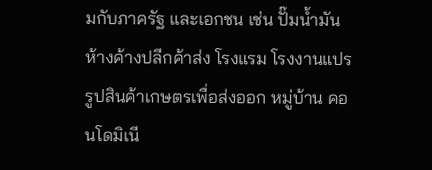มกับภาครัฐ และเอกชน เช่น ปั๊มน้ำมัน ห้างค้างปลีกค้าส่ง โรงแรม โรงงานแปรรูปสินค้าเกษตรเพื่อส่งออก หมู่บ้าน คอนโดมิเนี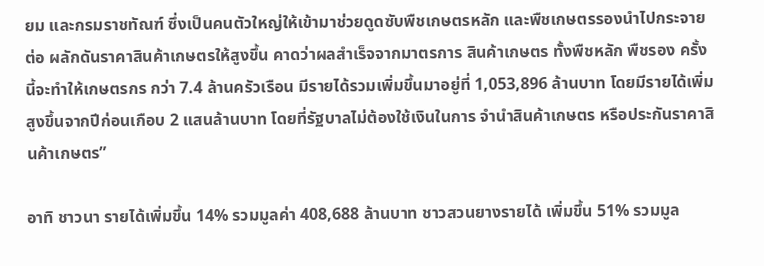ยม และกรมราชทัณฑ์ ซึ่งเป็นคนตัวใหญ่ให้เข้ามาช่วยดูดซับพืชเกษตรหลัก และพืชเกษตรรองนำไปกระจายต่อ ผลักดันราคาสินค้าเกษตรให้สูงขึ้น คาดว่าผลสำเร็จจากมาตรการ สินค้าเกษตร ทั้งพืชหลัก พืชรอง ครั้งนี้จะทำให้เกษตรกร กว่า 7.4 ล้านครัวเรือน มีรายได้รวมเพิ่มขึ้นมาอยู่ที่ 1,053,896 ล้านบาท โดยมีรายได้เพิ่มสูงขึ้นจากปีก่อนเกือบ 2 แสนล้านบาท โดยที่รัฐบาลไม่ต้องใช้เงินในการ จำนำสินค้าเกษตร หรือประกันราคาสินค้าเกษตร”

อาทิ ชาวนา รายได้เพิ่มขึ้น 14% รวมมูลค่า 408,688 ล้านบาท ชาวสวนยางรายได้ เพิ่มขึ้น 51% รวมมูล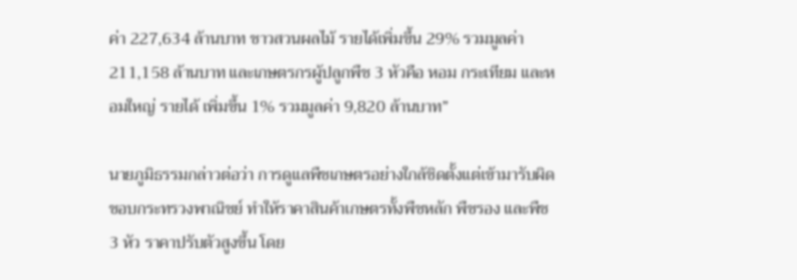ค่า 227,634 ล้านบาท ชาวสวนผลไม้ รายได้เพิ่มขึ้น 29% รวมมูลค่า 211,158 ล้านบาท และเกษตรกรผู้ปลูกพืช 3 หัวคือ หอม กระเทียม และหอมใหญ่ รายได้ เพิ่มขึ้น 1% รวมมูลค่า 9,820 ล้านบาท”

นายภูมิธรรมกล่าวต่อว่า การดูแลพืชเกษตรอย่างใกล้ชิดตั้งแต่เข้ามารับผิดชอบกระทรวงพาณิชย์ ทำให้ราคาสินค้าเกษตรทั้งพืชหลัก พืชรอง และพืช 3 หัว ราคาปรับตัวสูงขึ้น โดย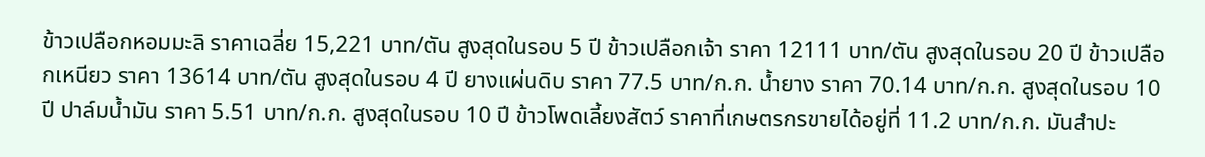ข้าวเปลือกหอมมะลิ ราคาเฉลี่ย 15,221 บาท/ตัน สูงสุดในรอบ 5 ปี ข้าวเปลือกเจ้า ราคา 12111 บาท/ตัน สูงสุดในรอบ 20 ปี ข้าวเปลือกเหนียว ราคา 13614 บาท/ตัน สูงสุดในรอบ 4 ปี ยางแผ่นดิบ ราคา 77.5 บาท/ก.ก. น้ำยาง ราคา 70.14 บาท/ก.ก. สูงสุดในรอบ 10 ปี ปาล์มน้ำมัน ราคา 5.51 บาท/ก.ก. สูงสุดในรอบ 10 ปี ข้าวโพดเลี้ยงสัตว์ ราคาที่เกษตรกรขายได้อยู่ที่ 11.2 บาท/ก.ก. มันสำปะ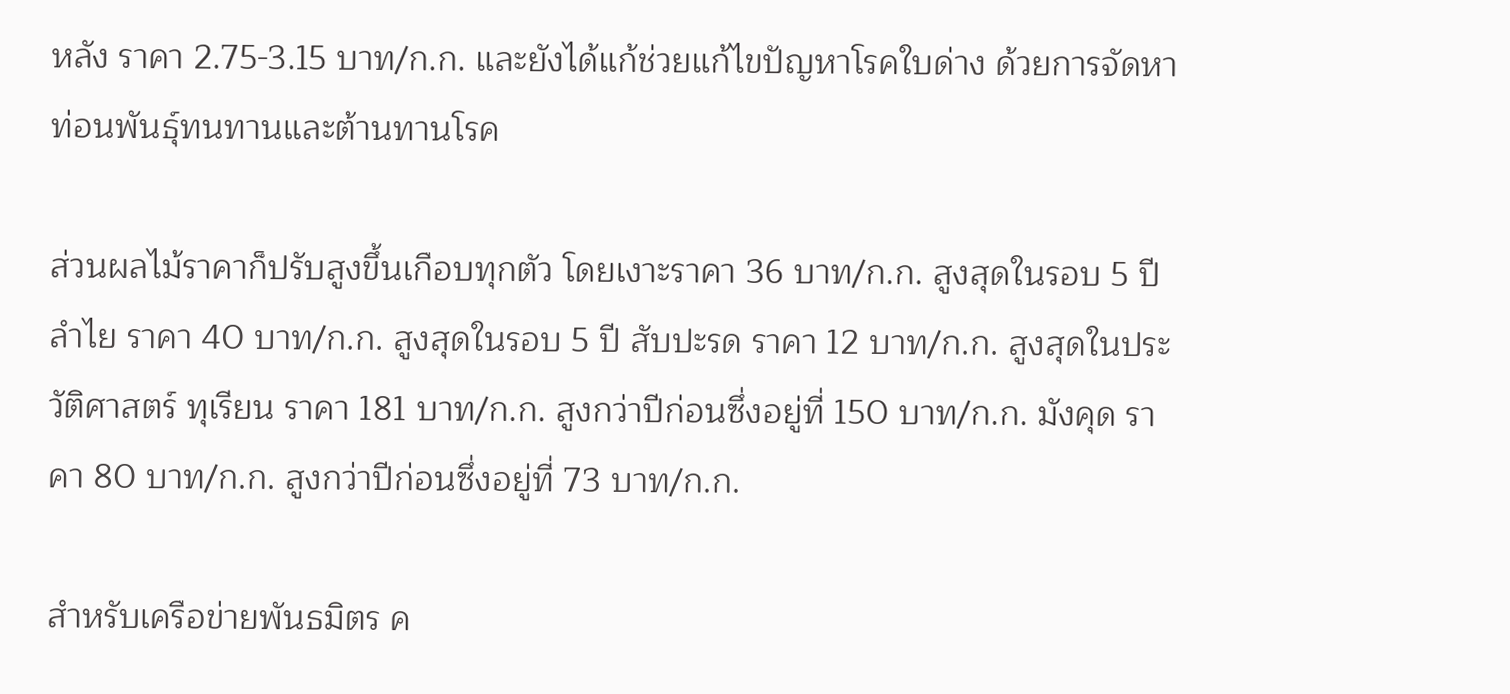หลัง ราคา 2.75-3.15 บาท/ก.ก. และยังได้แก้ช่วยแก้ไขปัญหาโรคใบด่าง ด้วยการจัดหาท่อนพันธุ์ทนทานและต้านทานโรค

ส่วนผลไม้ราคาก็ปรับสูงขึ้นเกือบทุกตัว โดยเงาะราคา 36 บาท/ก.ก. สูงสุดในรอบ 5 ปี ลำไย ราคา 40 บาท/ก.ก. สูงสุดในรอบ 5 ปี สับปะรด ราคา 12 บาท/ก.ก. สูงสุดในประวัติศาสตร์ ทุเรียน ราคา 181 บาท/ก.ก. สูงกว่าปีก่อนซึ่งอยู่ที่ 150 บาท/ก.ก. มังคุด ราคา 80 บาท/ก.ก. สูงกว่าปีก่อนซึ่งอยู่ที่ 73 บาท/ก.ก.

สำหรับเครือข่ายพันธมิตร ค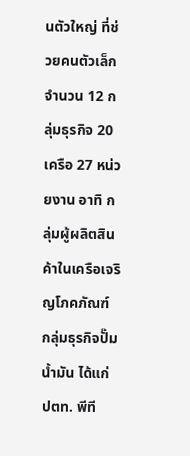นตัวใหญ่ ที่ช่วยคนตัวเล็ก จำนวน 12 กลุ่มธุรกิจ 20 เครือ 27 หน่วยงาน อาทิ กลุ่มผู้ผลิตสินค้าในเครือเจริญโภคภัณฑ์ กลุ่มธุรกิจปั๊มน้ำมัน ได้แก่ ปตท. พีที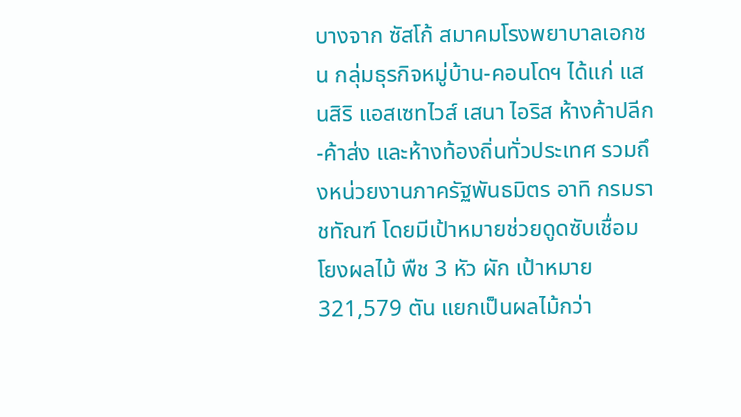บางจาก ซัสโก้ สมาคมโรงพยาบาลเอกชน กลุ่มธุรกิจหมู่บ้าน-คอนโดฯ ได้แก่ แสนสิริ แอสเซทไวส์ เสนา ไอริส ห้างค้าปลีก-ค้าส่ง และห้างท้องถิ่นทั่วประเทศ รวมถึงหน่วยงานภาครัฐพันธมิตร อาทิ กรมราชทัณฑ์ โดยมีเป้าหมายช่วยดูดซับเชื่อมโยงผลไม้ พืช 3 หัว ผัก เป้าหมาย 321,579 ตัน แยกเป็นผลไม้กว่า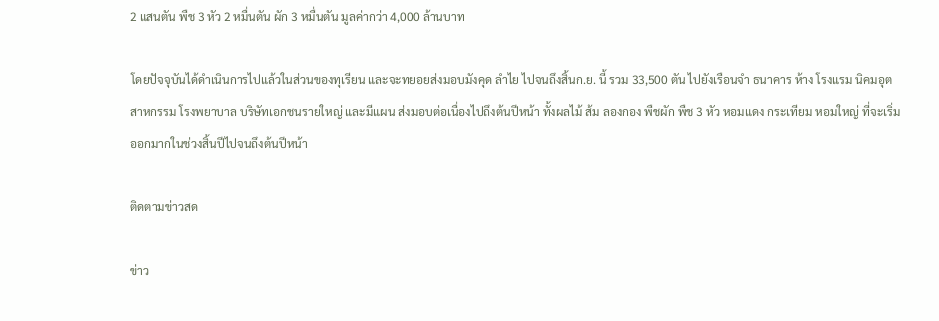2 แสนตัน พืช 3 หัว 2 หมื่นตัน ผัก 3 หมื่นตัน มูลค่ากว่า 4,000 ล้านบาท

โดยปัจจุบันได้ดำเนินการไปแล้วในส่วนของทุเรียน และจะทยอยส่งมอบมังคุด ลำไย ไปจนถึงสิ้นก.ย. นี้ รวม 33,500 ตัน ไปยังเรือนจำ ธนาคาร ห้าง โรงแรม นิคมอุตสาหกรรม โรงพยาบาล บริษัทเอกชนรายใหญ่ และมีแผน ส่งมอบต่อเนื่องไปถึงต้นปีหน้า ทั้งผลไม้ ส้ม ลองกอง พืชผัก พืช 3 หัว หอมแดง กระเทียม หอมใหญ่ ที่จะเริ่มออกมากในช่วงสิ้นปีไปจนถึงต้นปีหน้า

ติดตามข่าวสด

ข่าว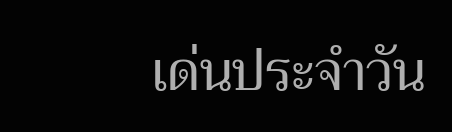เด่นประจำวัน